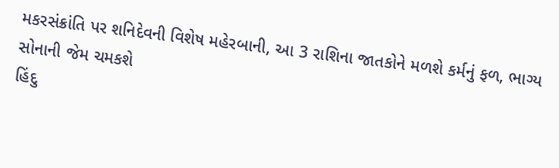મકરસંક્રાંતિ પર શનિદેવની વિશેષ મહેરબાની, આ 3 રાશિના જાતકોને મળશે કર્મનું ફળ, ભાગ્ય સોનાની જેમ ચમકશે
હિંદુ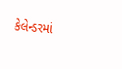કેલેન્ડરમાં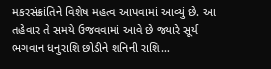મકરસંક્રાંતિને વિશેષ મહત્વ આપવામાં આવ્યું છે. આ તહેવાર તે સમયે ઉજવવામાં આવે છે જ્યારે સૂર્ય ભગવાન ધનુરાશિ છોડીને શનિની રાશિ…